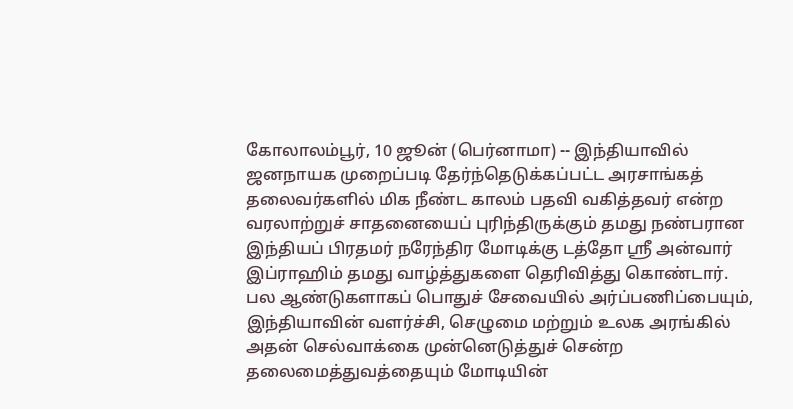கோலாலம்பூர், 10 ஜூன் (பெர்னாமா) -- இந்தியாவில் ஜனநாயக முறைப்படி தேர்ந்தெடுக்கப்பட்ட அரசாங்கத் தலைவர்களில் மிக நீண்ட காலம் பதவி வகித்தவர் என்ற வரலாற்றுச் சாதனையைப் புரிந்திருக்கும் தமது நண்பரான இந்தியப் பிரதமர் நரேந்திர மோடிக்கு டத்தோ ஶ்ரீ அன்வார் இப்ராஹிம் தமது வாழ்த்துகளை தெரிவித்து கொண்டார்.
பல ஆண்டுகளாகப் பொதுச் சேவையில் அர்ப்பணிப்பையும், இந்தியாவின் வளர்ச்சி, செழுமை மற்றும் உலக அரங்கில் அதன் செல்வாக்கை முன்னெடுத்துச் சென்ற தலைமைத்துவத்தையும் மோடியின்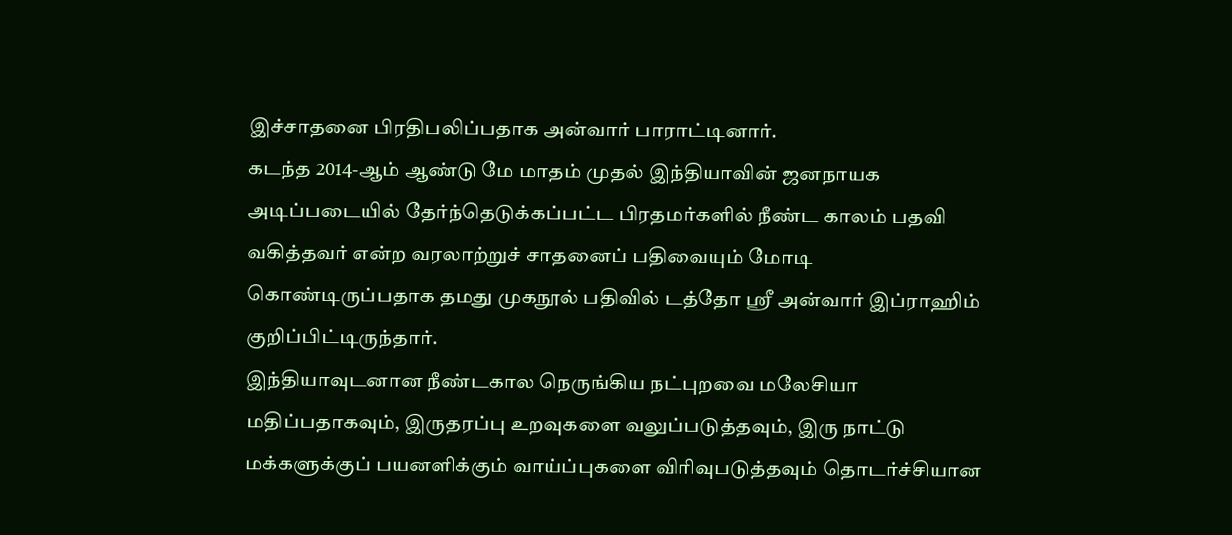இச்சாதனை பிரதிபலிப்பதாக அன்வார் பாராட்டினார்.
கடந்த 2014-ஆம் ஆண்டு மே மாதம் முதல் இந்தியாவின் ஜனநாயக அடிப்படையில் தேர்ந்தெடுக்கப்பட்ட பிரதமர்களில் நீண்ட காலம் பதவி வகித்தவர் என்ற வரலாற்றுச் சாதனைப் பதிவையும் மோடி கொண்டிருப்பதாக தமது முகநூல் பதிவில் டத்தோ ஶ்ரீ அன்வார் இப்ராஹிம் குறிப்பிட்டிருந்தார்.
இந்தியாவுடனான நீண்டகால நெருங்கிய நட்புறவை மலேசியா மதிப்பதாகவும், இருதரப்பு உறவுகளை வலுப்படுத்தவும், இரு நாட்டு மக்களுக்குப் பயனளிக்கும் வாய்ப்புகளை விரிவுபடுத்தவும் தொடர்ச்சியான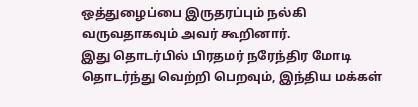ஒத்துழைப்பை இருதரப்பும் நல்கி வருவதாகவும் அவர் கூறினார்.
இது தொடர்பில் பிரதமர் நரேந்திர மோடி தொடர்ந்து வெற்றி பெறவும், இந்திய மக்கள்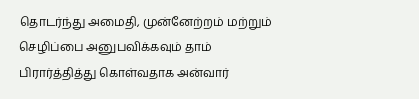தொடர்ந்து அமைதி, முன்னேற்றம் மற்றும் செழிப்பை அனுபவிக்கவும் தாம் பிரார்த்தித்து கொள்வதாக அன்வார்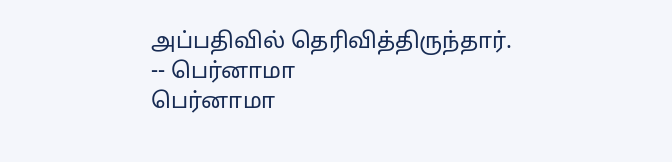அப்பதிவில் தெரிவித்திருந்தார்.
-- பெர்னாமா
பெர்னாமா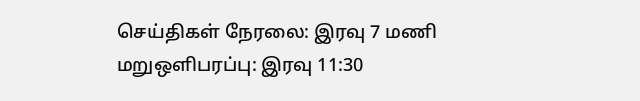செய்திகள் நேரலை: இரவு 7 மணி மறுஒளிபரப்பு: இரவு 11:30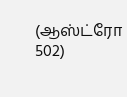(ஆஸ்ட்ரோ 502)